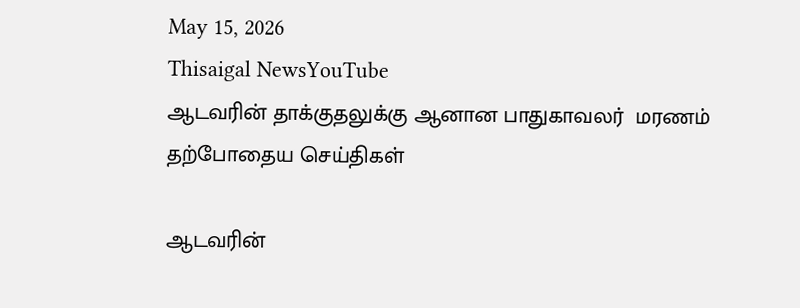May 15, 2026
Thisaigal NewsYouTube
ஆடவரின் தாக்குதலுக்கு ஆனான பாதுகாவலர்  மரணம்
தற்போதைய செய்திகள்

ஆடவரின்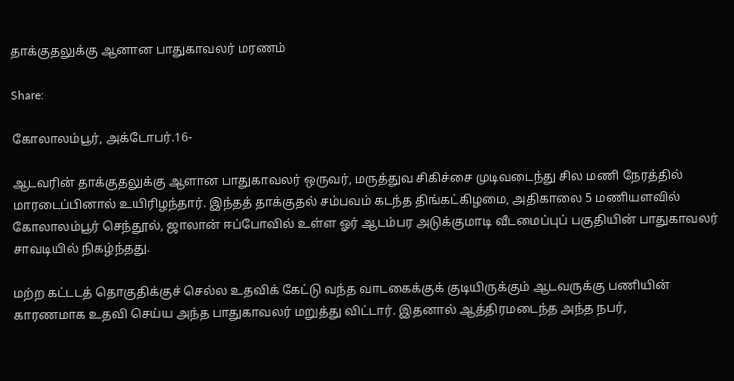தாக்குதலுக்கு ஆனான பாதுகாவலர் மரணம்

Share:

கோலாலம்பூர், அக்டோபர்.16-

ஆடவரின் தாக்குதலுக்கு ஆளான பாதுகாவலர் ஒருவர், மருத்துவ சிகிச்சை முடிவடைந்து சில மணி நேரத்தில் மாரடைப்பினால் உயிரிழந்தார். இந்தத் தாக்குதல் சம்பவம் கடந்த திங்கட்கிழமை, அதிகாலை 5 மணியளவில் கோலாலம்பூர் செந்தூல், ஜாலான் ஈப்போவில் உள்ள ஓர் ஆடம்பர அடுக்குமாடி வீடமைப்புப் பகுதியின் பாதுகாவலர் சாவடியில் நிகழ்ந்தது.

மற்ற கட்டடத் தொகுதிக்குச் செல்ல உதவிக் கேட்டு வந்த வாடகைக்குக் குடியிருக்கும் ஆடவருக்கு பணியின் காரணமாக உதவி செய்ய அந்த பாதுகாவலர் மறுத்து விட்டார். இதனால் ஆத்திரமடைந்த அந்த நபர்,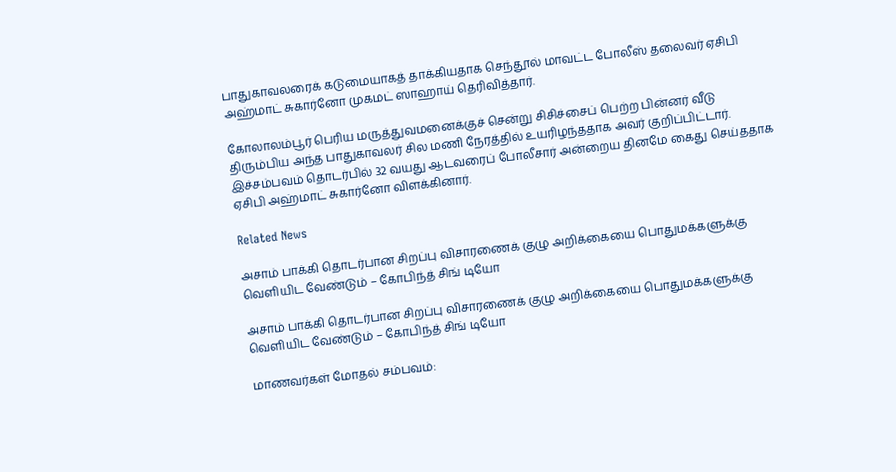பாதுகாவலரைக் கடுமையாகத் தாக்கியதாக செந்தூல் மாவட்ட போலீஸ் தலைவர் ஏசிபி அஹ்மாட் சுகார்னோ முகமட் ஸாஹாய் தெரிவித்தார்.

கோலாலம்பூர் பெரிய மருத்துவமனைக்குச் சென்று சிசிச்சைப் பெற்ற பின்னர் வீடு திரும்பிய அந்த பாதுகாவலர் சில மணி நேரத்தில் உயரிழந்ததாக அவர் குறிப்பிட்டார். இச்சம்பவம் தொடர்பில் 32 வயது ஆடவரைப் போலீசார் அன்றைய தினமே கைது செய்ததாக ஏசிபி அஹ்மாட் சுகார்னோ விளக்கினார்.

Related News

அசாம் பாக்கி தொடர்பான சிறப்பு விசாரணைக் குழு அறிக்கையை பொதுமக்களுக்கு வெளியிட வேண்டும் – கோபிந்த் சிங் டியோ

அசாம் பாக்கி தொடர்பான சிறப்பு விசாரணைக் குழு அறிக்கையை பொதுமக்களுக்கு வெளியிட வேண்டும் – கோபிந்த் சிங் டியோ

மாணவர்கள் மோதல் சம்பவம்: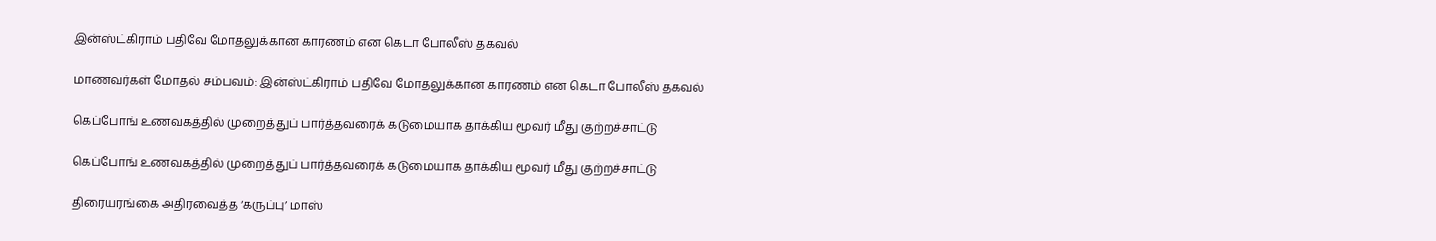இன்ஸ்ட்கிராம் பதிவே மோதலுக்கான காரணம் என கெடா போலீஸ் தகவல்

மாணவர்கள் மோதல் சம்பவம்: இன்ஸ்ட்கிராம் பதிவே மோதலுக்கான காரணம் என கெடா போலீஸ் தகவல்

கெப்போங் உணவகத்தில் முறைத்துப் பார்த்தவரைக் கடுமையாக தாக்கிய மூவர் மீது குற்றச்சாட்டு

கெப்போங் உணவகத்தில் முறைத்துப் பார்த்தவரைக் கடுமையாக தாக்கிய மூவர் மீது குற்றச்சாட்டு

திரையரங்கை அதிரவைத்த ‘கருப்பு’ மாஸ்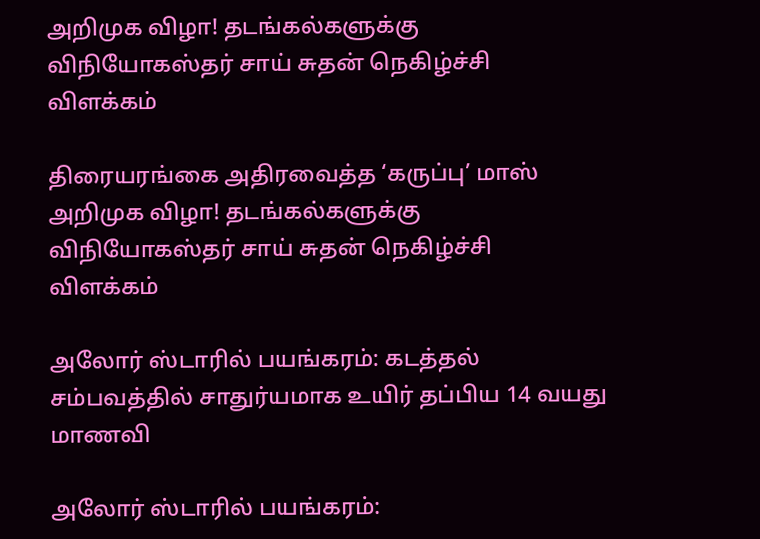அறிமுக விழா! தடங்கல்களுக்கு விநியோகஸ்தர் சாய் சுதன் நெகிழ்ச்சி விளக்கம்

திரையரங்கை அதிரவைத்த ‘கருப்பு’ மாஸ் அறிமுக விழா! தடங்கல்களுக்கு விநியோகஸ்தர் சாய் சுதன் நெகிழ்ச்சி விளக்கம்

அலோர் ஸ்டாரில் பயங்கரம்: கடத்தல் சம்பவத்தில் சாதுர்யமாக உயிர் தப்பிய 14 வயது மாணவி

அலோர் ஸ்டாரில் பயங்கரம்: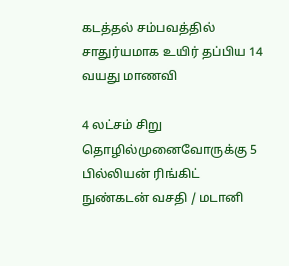கடத்தல் சம்பவத்தில் சாதுர்யமாக உயிர் தப்பிய 14 வயது மாணவி

4 லட்சம் சிறு தொழில்முனைவோருக்கு 5 பில்லியன் ரிங்கிட் நுண்கடன் வசதி / மடானி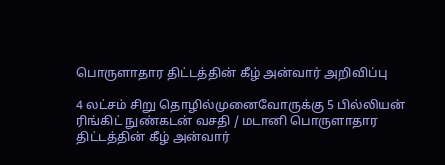பொருளாதார திட்டத்தின் கீழ் அன்வார் அறிவிப்பு

4 லட்சம் சிறு தொழில்முனைவோருக்கு 5 பில்லியன் ரிங்கிட் நுண்கடன் வசதி / மடானி பொருளாதார திட்டத்தின் கீழ் அன்வார்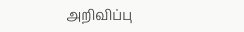அறிவிப்பு